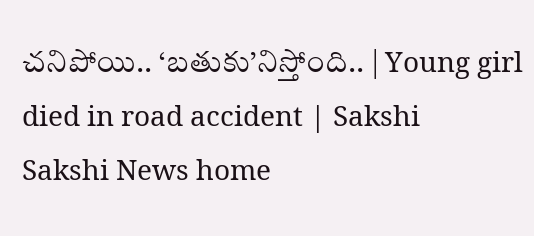చనిపోయి.. ‘బతుకు’నిస్తోంది.. | Young girl died in road accident | Sakshi
Sakshi News home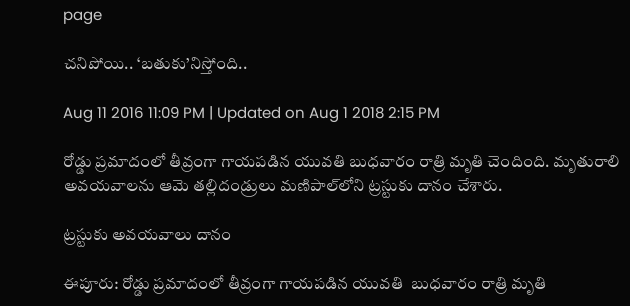page

చనిపోయి.. ‘బతుకు’నిస్తోంది..

Aug 11 2016 11:09 PM | Updated on Aug 1 2018 2:15 PM

రోడ్డు ప్రమాదంలో తీవ్రంగా గాయపడిన యువతి బుధవారం రాత్రి మృతి చెందింది. మృతురాలి అవయవాలను ఆమె తల్లిదండ్రులు మణిపాల్‌లోని ట్రస్టుకు దానం చేశారు.

ట్రస్టుకు అవయవాలు దానం

ఈపూరు: రోడ్డు ప్రమాదంలో తీవ్రంగా గాయపడిన యువతి  బుధవారం రాత్రి మృతి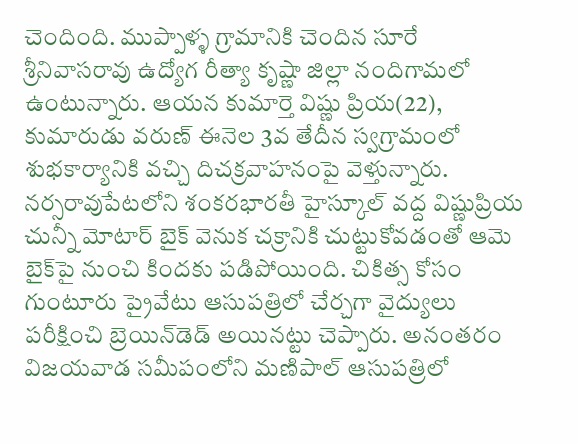చెందింది. ముప్పాళ్ళ గ్రామానికి చెందిన సూరే శ్రీనివాసరావు ఉద్యోగ రీత్యా కృష్ణా జిల్లా నందిగామలో ఉంటున్నారు. ఆయన కుమార్తె విష్ణు ప్రియ(22), కుమారుడు వరుణ్‌ ఈనెల 3వ తేదీన స్వగ్రామంలో శుభకార్యానికి వచ్చి దిచక్రవాహనంపై వెళ్తున్నారు. నర్సరావుపేటలోని శంకరభారతీ హైస్కూల్‌ వద్ద విష్ణుప్రియ చున్నీ మోటార్‌ బైక్‌ వెనుక చక్రానికి చుట్టుకోవడంతో ఆమె బైక్‌పై నుంచి కిందకు పడిపోయింది. చికిత్స కోసం గుంటూరు ప్రైవేటు ఆసుపత్రిలో చేర్చగా వైద్యులు పరీక్షించి బ్రెయిన్‌డెడ్‌ అయినట్టు చెప్పారు. అనంతరం విజయవాడ సమీపంలోని మణిపాల్‌ ఆసుపత్రిలో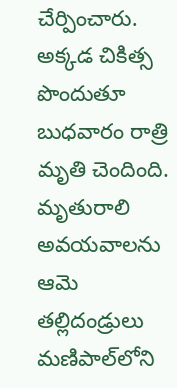చేర్పించారు. అక్కడ చికిత్స పొందుతూ బుధవారం రాత్రి మృతి చెందింది. మృతురాలి అవయవాలను ఆమె తల్లిదండ్రులు మణిపాల్‌లోని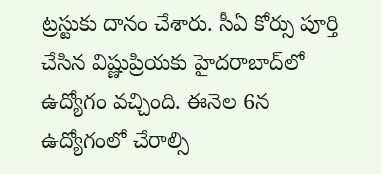ట్రస్టుకు దానం చేశారు. సీఏ కోర్సు పూర్తి చేసిన విష్ణుప్రియకు హైదరాబాద్‌లో ఉద్యోగం వచ్చింది. ఈనెల 6న ఉద్యోగంలో చేరాల్సి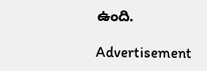ఉంది.

Advertisement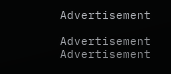Advertisement

Advertisement
Advertisement